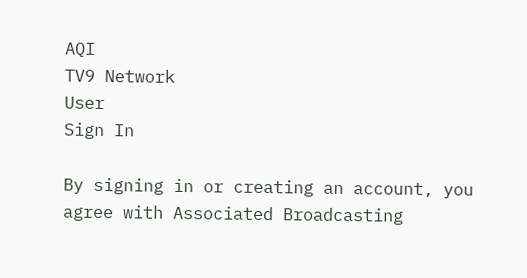AQI
TV9 Network
User
Sign In

By signing in or creating an account, you agree with Associated Broadcasting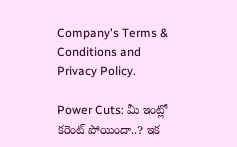Company's Terms & Conditions and Privacy Policy.

Power Cuts: మీ ఇంట్లో కరెంట్ పోయిందా..? ఇక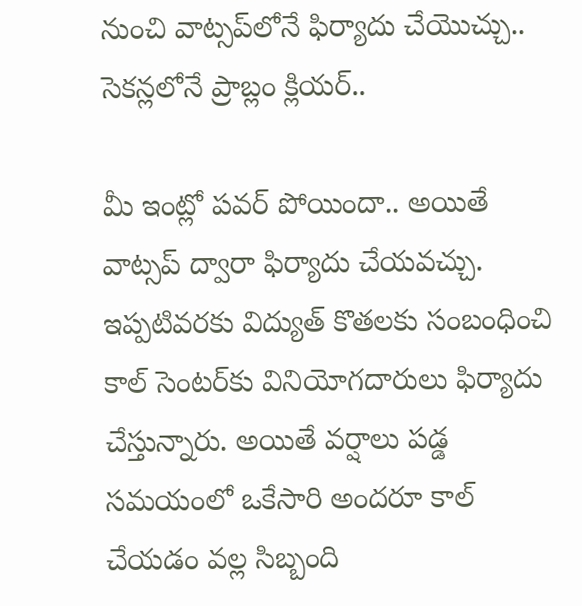నుంచి వాట్సప్‌లోనే ఫిర్యాదు చేయొచ్చు.. సెకన్లలోనే ప్రాబ్లం క్లియర్..

మీ ఇంట్లో పవర్ పోయిందా.. అయితే వాట్సప్ ద్వారా ఫిర్యాదు చేయవచ్చు. ఇప్పటివరకు విద్యుత్ కొతలకు సంబంధించి కాల్ సెంటర్‌కు వినియోగదారులు ఫిర్యాదు చేస్తున్నారు. అయితే వర్షాలు పడ్డ సమయంలో ఒకేసారి అందరూ కాల్ చేయడం వల్ల సిబ్బంది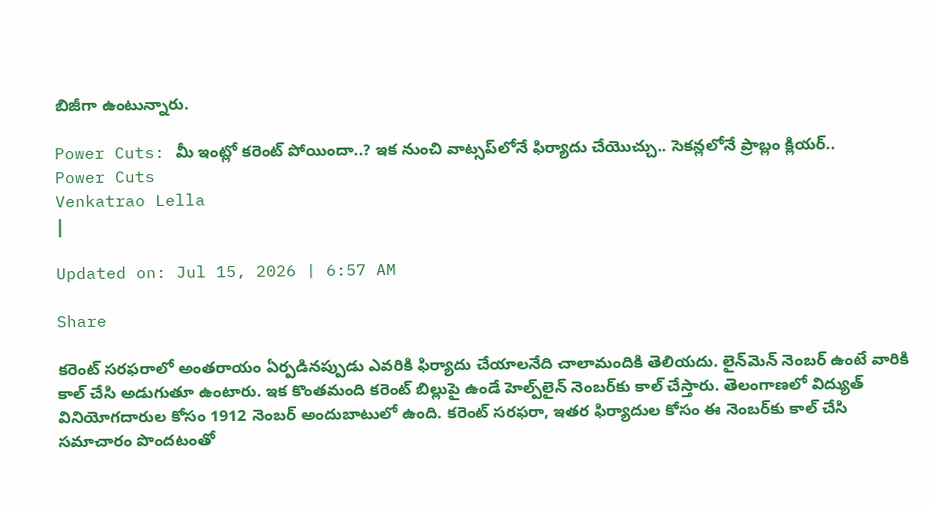బిజీగా ఉంటున్నారు.

Power Cuts: మీ ఇంట్లో కరెంట్ పోయిందా..? ఇక నుంచి వాట్సప్‌లోనే ఫిర్యాదు చేయొచ్చు.. సెకన్లలోనే ప్రాబ్లం క్లియర్..
Power Cuts
Venkatrao Lella
|

Updated on: Jul 15, 2026 | 6:57 AM

Share

కరెంట్ సరఫరాలో అంతరాయం ఏర్పడినప్పుడు ఎవరికి ఫిర్యాదు చేయాలనేది చాలామందికి తెలియదు. లైన్‌మెన్ నెంబర్ ఉంటే వారికి కాల్ చేసి అడుగుతూ ఉంటారు. ఇక కొంతమంది కరెంట్ బిల్లుపై ఉండే హెల్ప్‌లైన్ నెంబర్‌కు కాల్ చేస్తారు. తెలంగాణలో విద్యుత్ వినియోగదారుల కోసం 1912 నెంబర్‌ అందుబాటులో ఉంది. కరెంట్ సరఫరా, ఇతర ఫిర్యాదుల కోసం ఈ నెంబర్‌కు కాల్ చేసి సమాచారం పొందటంతో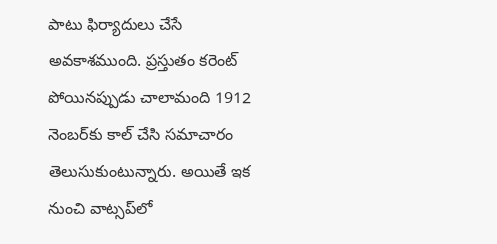పాటు ఫిర్యాదులు చేసే అవకాశముంది. ప్రస్తుతం కరెంట్ పోయినప్పుడు చాలామంది 1912 నెంబర్‌కు కాల్ చేసి సమాచారం తెలుసుకుంటున్నారు. అయితే ఇక నుంచి వాట్సప్‌లో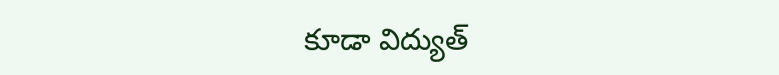కూడా విద్యుత్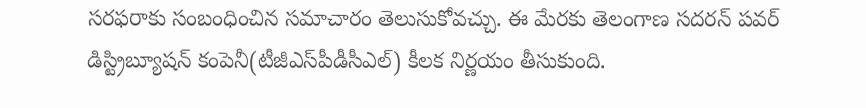సరఫరాకు సంబంధించిన సమాచారం తెలుసుకోవచ్చు. ఈ మేరకు తెలంగాణ సదరన్ పవర్ డిస్ట్రిబ్యూషన్ కంపెనీ(టీజీఎస్‌పీడీసీఎల్) కీలక నిర్ణయం తీసుకుంది.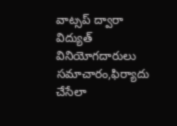వాట్సప్ ద్వారా విద్యుత్ వినియోగదారులు సమాచారం,ఫిర్యాదు చేసేలా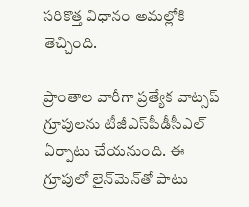సరికొత్త విధానం అమల్లోకి తెచ్చింది.

ప్రాంతాల వారీగా ప్రత్యేక వాట్సప్ గ్రూపులను టీజీఎస్‌పీడీసీఎల్ ఏర్పాటు చేయనుంది. ఈ గ్రూపులో లైన్‌మెన్‌తో పాటు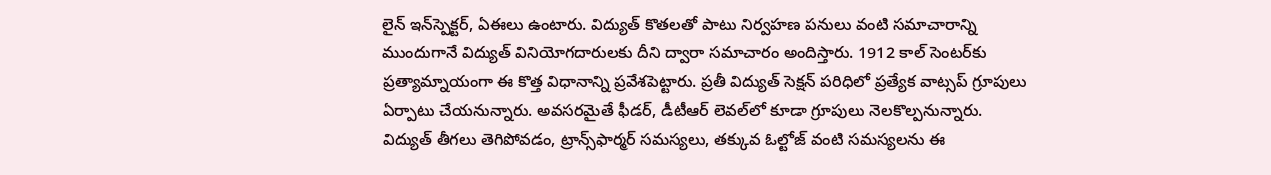లైన్ ఇన్‌స్పెక్టర్, ఏఈలు ఉంటారు. విద్యుత్ కొతలతో పాటు నిర్వహణ పనులు వంటి సమాచారాన్ని ముందుగానే విద్యుత్ వినియోగదారులకు దీని ద్వారా సమాచారం అందిస్తారు. 1912 కాల్ సెంటర్‌కు ప్రత్యామ్నాయంగా ఈ కొత్త విధానాన్ని ప్రవేశపెట్టారు. ప్రతీ విద్యుత్ సెక్షన్ పరిధిలో ప్రత్యేక వాట్సప్ గ్రూపులు ఏర్పాటు చేయనున్నారు. అవసరమైతే ఫీడర్, డీటీఆర్ లెవల్‌లో కూడా గ్రూపులు నెలకొల్పనున్నారు. విద్యుత్ తీగలు తెగిపోవడం, ట్రాన్స్‌ఫార్మర్ సమస్యలు, తక్కువ ఓల్టోజ్ వంటి సమస్యలను ఈ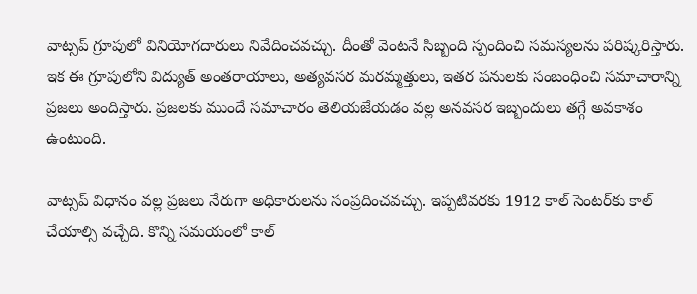వాట్సప్ గ్రూపులో వినియోగదారులు నివేదించవచ్చు. దీంతో వెంటనే సిబ్బంది స్పందించి సమస్యలను పరిష్కరిస్తారు. ఇక ఈ గ్రూపులోని విద్యుత్ అంతరాయాలు, అత్యవసర మరమ్మత్తులు, ఇతర పనులకు సంబంధించి సమాచారాన్ని ప్రజలు అందిస్తారు. ప్రజలకు ముందే సమాచారం తెలియజేయడం వల్ల అనవసర ఇబ్బందులు తగ్గే అవకాశం ఉంటుంది.

వాట్సప్ విధానం వల్ల ప్రజలు నేరుగా అధికారులను సంప్రదించవచ్చు. ఇప్పటివరకు 1912 కాల్ సెంటర్‌కు కాల్ చేయాల్సి వచ్చేది. కొన్ని సమయంలో కాల్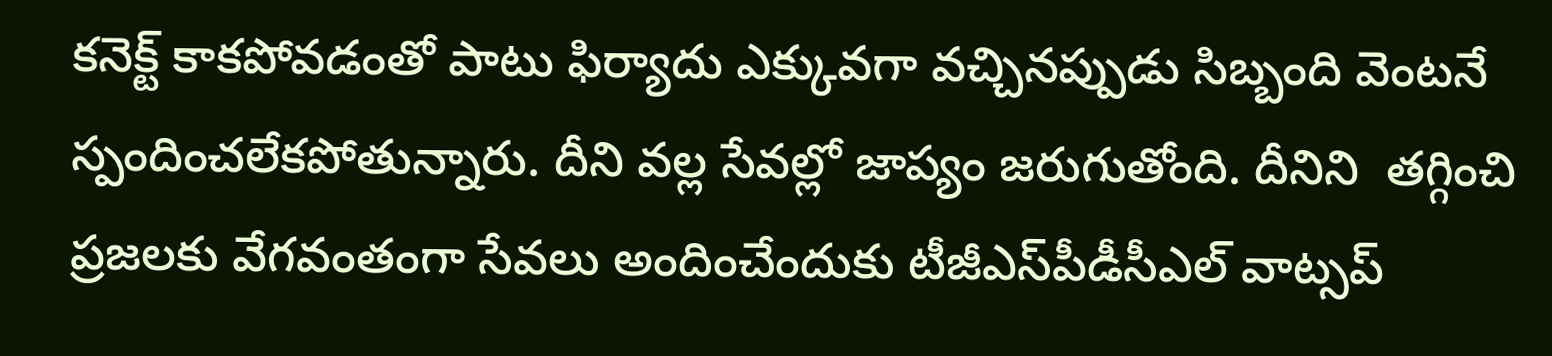కనెక్ట్ కాకపోవడంతో పాటు ఫిర్యాదు ఎక్కువగా వచ్చినప్పుడు సిబ్బంది వెంటనే స్పందించలేకపోతున్నారు. దీని వల్ల సేవల్లో జాప్యం జరుగుతోంది. దీనిని  తగ్గించి ప్రజలకు వేగవంతంగా సేవలు అందించేందుకు టీజీఎస్‌పీడీసీఎల్ వాట్సప్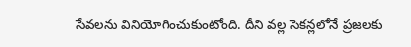సేవలను వినియోగించుకుంటోంది. దీని వల్ల సెకన్లలోనే ప్రజలకు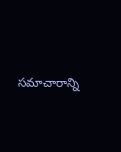సమాచారాన్ని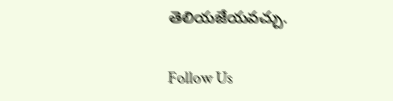తెలియజేయవచ్చు.

Follow Us